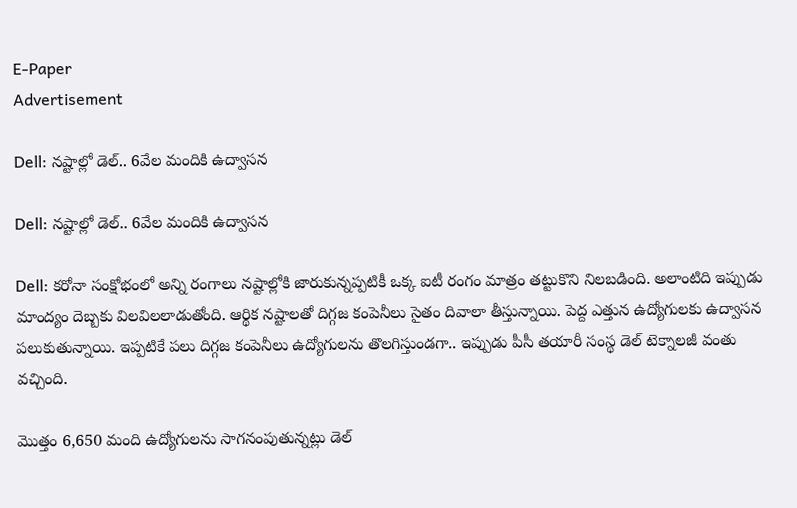E-Paper
Advertisement

Dell: నష్టాల్లో డెల్.. 6వేల మందికి ఉద్వాసన

Dell: నష్టాల్లో డెల్.. 6వేల మందికి ఉద్వాసన

Dell: కరోనా సంక్షోభంలో అన్ని రంగాలు నష్టాల్లోకి జారుకున్నప్పటికీ ఒక్క ఐటీ రంగం మాత్రం తట్టుకొని నిలబడింది. అలాంటిది ఇప్పుడు మాంద్యం దెబ్బకు విలవిలలాడుతోంది. ఆర్థిక నష్టాలతో దిగ్గజ కంపెనీలు సైతం దివాలా తీస్తున్నాయి. పెద్ద ఎత్తున ఉద్యోగులకు ఉద్వాసన పలుకుతున్నాయి. ఇప్పటికే పలు దిగ్గజ కంపెనీలు ఉద్యోగులను తొలగిస్తుండగా.. ఇప్పుడు పీసీ తయారీ సంస్థ డెల్ టెక్నాలజీ వంతు వచ్చింది.

మొత్తం 6,650 మంది ఉద్యోగులను సాగనంపుతున్నట్లు డెల్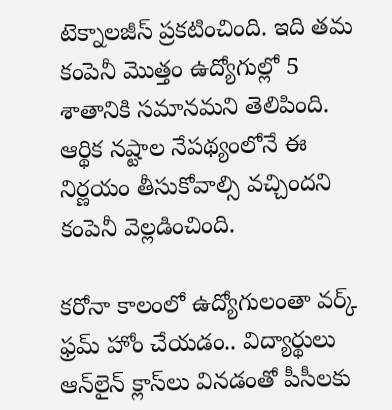టెక్నాలజీస్ ప్రకటించింది. ఇది తమ కంపెనీ మొత్తం ఉద్యోగుల్లో 5 శాతానికి సమానమని తెలిపింది. ఆర్థిక నష్టాల నేపథ్యంలోనే ఈ నిర్ణయం తీసుకోవాల్సి వచ్చిందని కంపెనీ వెల్లడించింది.

కరోనా కాలంలో ఉద్యోగులంతా వర్క్ ఫ్రమ్ హోం చేయడం.. విద్యార్థులు ఆన్‌లైన్ క్లాస్‌లు వినడంతో పీసీలకు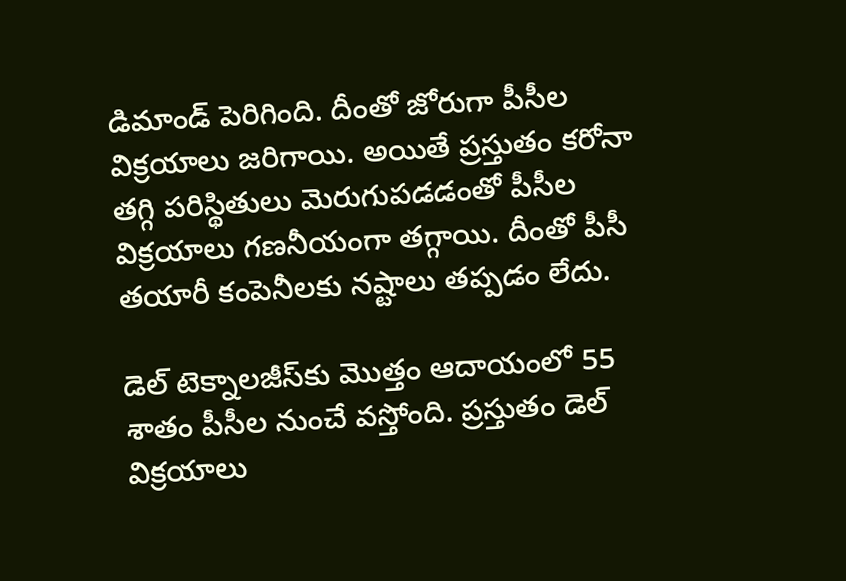డిమాండ్ పెరిగింది. దీంతో జోరుగా పీసీల విక్రయాలు జరిగాయి. అయితే ప్రస్తుతం కరోనా తగ్గి పరిస్థితులు మెరుగుపడడంతో పీసీల విక్రయాలు గణనీయంగా తగ్గాయి. దీంతో పీసీ తయారీ కంపెనీలకు నష్టాలు తప్పడం లేదు.

డెల్ టెక్నాలజీస్‌కు మొత్తం ఆదాయంలో 55 శాతం పీసీల నుంచే వస్తోంది. ప్రస్తుతం డెల్ విక్రయాలు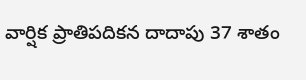వార్షిక ప్రాతిపదికన దాదాపు 37 శాతం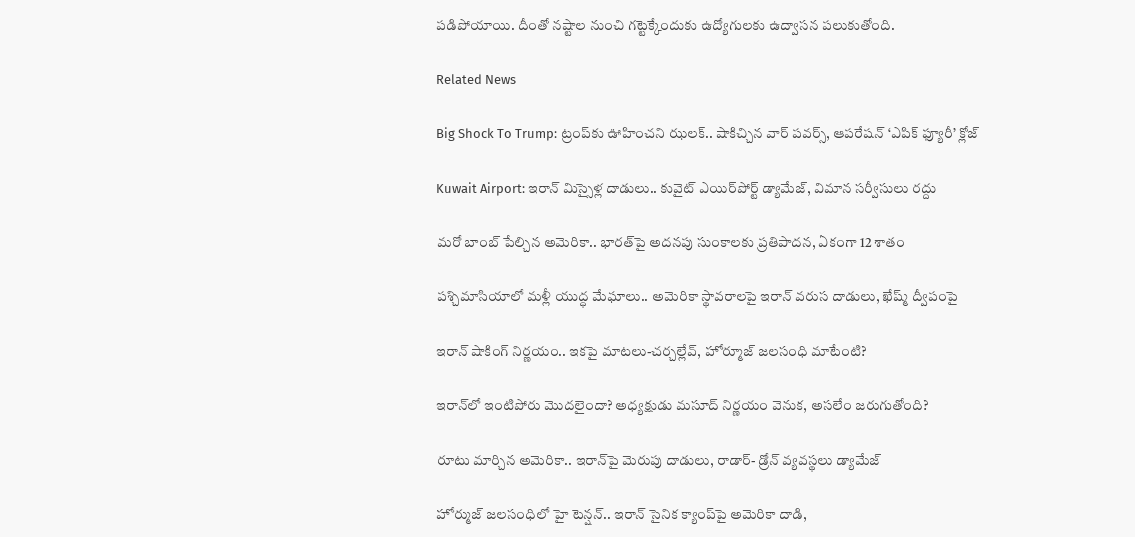పడిపోయాయి. దీంతో నష్టాల నుంచి గట్టెక్కేందుకు ఉద్యోగులకు ఉద్వాసన పలుకుతోంది.

Related News

Big Shock To Trump: ట్రంప్‌కు ఊహించని ఝలక్.. షాకిచ్చిన వార్ పవర్స్, ఆపరేషన్ ‘ఎపిక్ ఫ్యూరీ’ క్లోజ్

Kuwait Airport: ఇరాన్ మిస్సైళ్ల దాడులు.. కువైట్‌ ఎయిర్‌పోర్ట్ డ్యామేజ్, విమాన సర్వీసులు రద్దు

మరో బాంబ్‌ పేల్చిన అమెరికా.. భారత్‌పై అదనపు సుంకాలకు ప్రతిపాదన, ఏకంగా 12 శాతం

పశ్చిమాసియాలో మళ్లీ యుద్ధ మేఘాలు.. అమెరికా స్థావరాలపై ఇరాన్ వరుస దాడులు, ఖేష్మ్ ద్వీపంపై

ఇరాన్ షాకింగ్ నిర్ణయం.. ఇకపై మాటలు-చర్చల్లేవ్, హోర్మూజ్ జలసంధి మాటేంటి?

ఇరాన్‌లో ఇంటిపోరు మొదలైందా? అధ్యక్షుడు మసూద్‌ నిర్ణయం వెనుక, అసలేం జరుగుతోంది?

రూటు మార్చిన అమెరికా.. ఇరాన్‌పై మెరుపు దాడులు, రాడార్- డ్రోన్ వ్యవస్థలు డ్యామేజ్

హోర్ముజ్ జలసంధిలో హై టెన్షన్.. ఇరాన్ సైనిక క్యాంప్‌పై అమెరికా దాడి,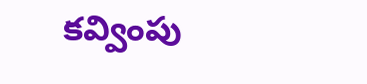కవ్వింపు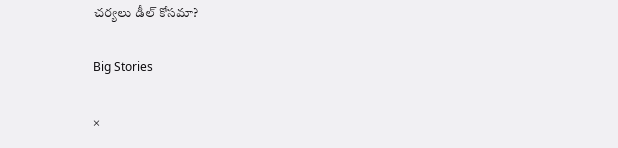చర్యలు డీల్ కోసమా?

Big Stories

×